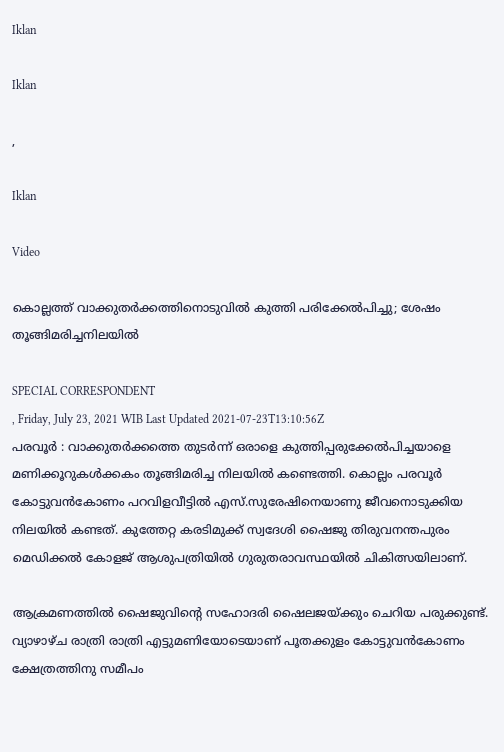Iklan

Iklan

,

Iklan

Video

കൊല്ലത്ത് വാക്കുതർക്കത്തിനൊടുവിൽ കുത്തി പരിക്കേൽപിച്ചു; ശേഷം തൂങ്ങിമരിച്ചനിലയില്‍

SPECIAL CORRESPONDENT
, Friday, July 23, 2021 WIB Last Updated 2021-07-23T13:10:56Z
പരവൂർ : വാക്കുതർക്കത്തെ തുടർന്ന് ഒരാളെ കുത്തിപ്പരുക്കേൽപിച്ചയാളെ മണിക്കൂറുകൾക്കകം തൂങ്ങിമരിച്ച നിലയിൽ കണ്ടെത്തി. കൊല്ലം പരവൂർ കോട്ടുവൻകോണം പറവിളവീട്ടിൽ എസ്.സുരേഷിനെയാണു ജീവനൊടുക്കിയ നിലയിൽ കണ്ടത്. കുത്തേറ്റ കരടിമുക്ക് സ്വദേശി ഷൈജു തിരുവനന്തപുരം മെഡിക്കൽ കോളജ് ആശുപത്രിയിൽ ഗുരുതരാവസ്ഥയിൽ ചികിത്സയിലാണ്.

ആക്രമണത്തിൽ ഷൈജുവിന്റെ സഹോദരി ഷൈലജയ്ക്കും ചെറിയ പരുക്കുണ്ട്. വ്യാഴാഴ്ച രാത്രി രാത്രി എട്ടുമണിയോടെയാണ് പൂതക്കുളം കോട്ടുവൻകോണം ക്ഷേത്രത്തിനു സമീപം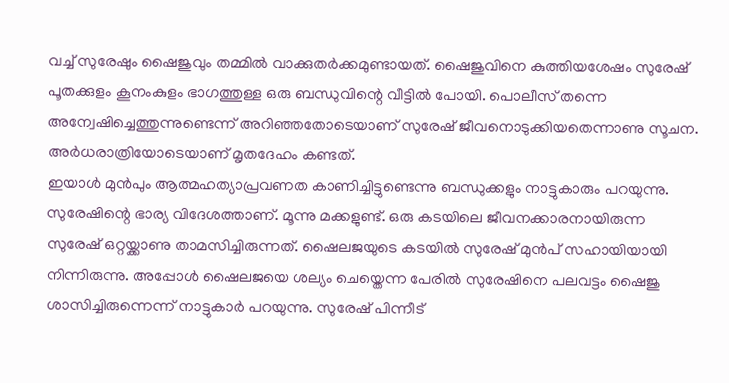വച്ച് സുരേഷും ഷൈജുവും തമ്മിൽ വാക്കുതർക്കമുണ്ടായത്. ഷൈജുവിനെ കുത്തിയശേഷം സുരേഷ് പൂതക്കുളം കൂനംകുളം ഭാഗത്തുള്ള ഒരു ബന്ധുവിന്റെ വീട്ടിൽ പോയി. പൊലീസ് തന്നെ അന്വേഷിച്ചെത്തുന്നുണ്ടെന്ന് അറിഞ്ഞതോടെയാണ് സുരേഷ് ജീവനൊടുക്കിയതെന്നാണു സൂചന. അർധരാത്രിയോടെയാണ് മൃതദേഹം കണ്ടത്.
ഇയാൾ മുൻപും ആത്മഹത്യാപ്രവണത കാണിച്ചിട്ടുണ്ടെന്നു ബന്ധുക്കളും നാട്ടുകാരും പറയുന്നു. സുരേഷിന്റെ ഭാര്യ വിദേശത്താണ്. മൂന്നു മക്കളുണ്ട്. ഒരു കടയിലെ ജീവനക്കാരനായിരുന്ന സുരേഷ് ഒറ്റയ്ക്കാണു താമസിച്ചിരുന്നത്. ഷൈലജയുടെ കടയിൽ സുരേഷ് മുൻപ് സഹായിയായി നിന്നിരുന്നു. അപ്പോൾ ഷൈലജയെ ശല്യം ചെയ്തെന്ന പേരിൽ സുരേഷിനെ പലവട്ടം ഷൈജു ശാസിച്ചിരുന്നെന്ന് നാട്ടുകാർ പറയുന്നു. സുരേഷ് പിന്നീട്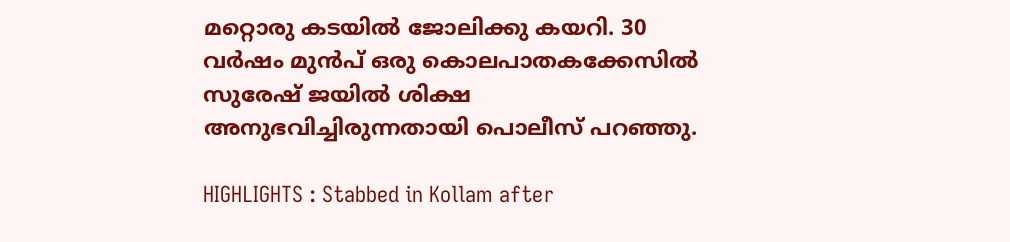മറ്റൊരു കടയിൽ ജോലിക്കു കയറി. 30 വർഷം മുൻപ് ഒരു കൊലപാതകക്കേസിൽ സുരേഷ് ജയിൽ ശിക്ഷ അനുഭവിച്ചിരുന്നതായി പൊലീസ് പറഞ്ഞു.

HIGHLIGHTS : Stabbed in Kollam after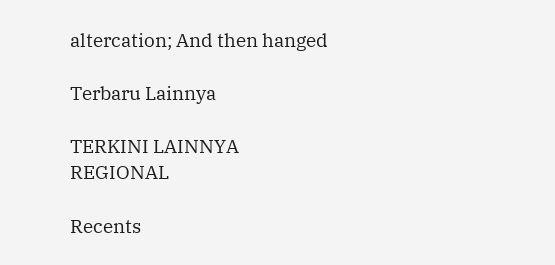altercation; And then hanged

Terbaru Lainnya

TERKINI LAINNYA
REGIONAL

Recents